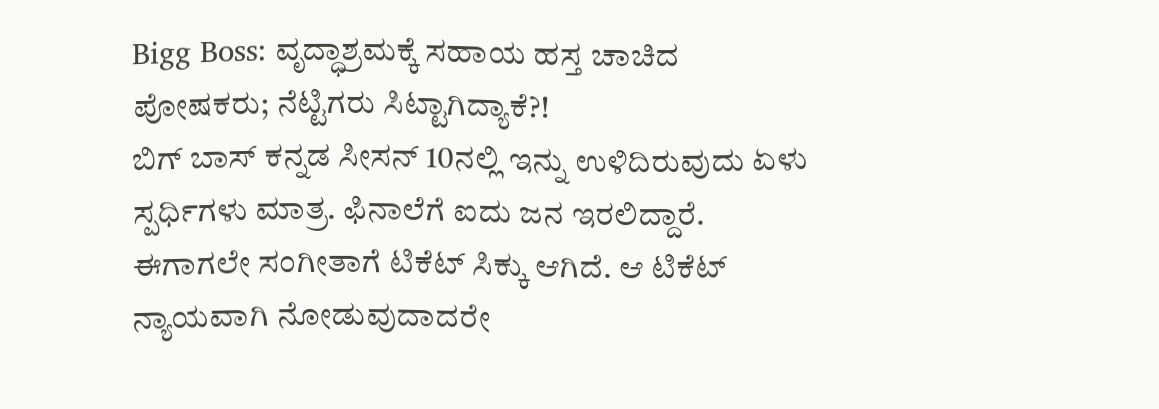Bigg Boss: ವೃದ್ಧಾಶ್ರಮಕ್ಕೆ ಸಹಾಯ ಹಸ್ತ ಚಾಚಿದ ಪೋಷಕರು; ನೆಟ್ಟಿಗರು ಸಿಟ್ಟಾಗಿದ್ಯಾಕೆ?!
ಬಿಗ್ ಬಾಸ್ ಕನ್ನಡ ಸೀಸನ್ 10ನಲ್ಲಿ ಇನ್ನು ಉಳಿದಿರುವುದು ಏಳು ಸ್ಪರ್ಧಿಗಳು ಮಾತ್ರ. ಫಿನಾಲೆಗೆ ಐದು ಜನ ಇರಲಿದ್ದಾರೆ. ಈಗಾಗಲೇ ಸಂಗೀತಾಗೆ ಟಿಕೆಟ್ ಸಿಕ್ಕು ಆಗಿದೆ. ಆ ಟಿಕೆಟ್ ನ್ಯಾಯವಾಗಿ ನೋಡುವುದಾದರೇ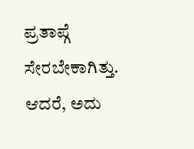ಪ್ರತಾಪ್ಗೆ ಸೇರಬೇಕಾಗಿತ್ತು. ಆದರೆ, ಅದು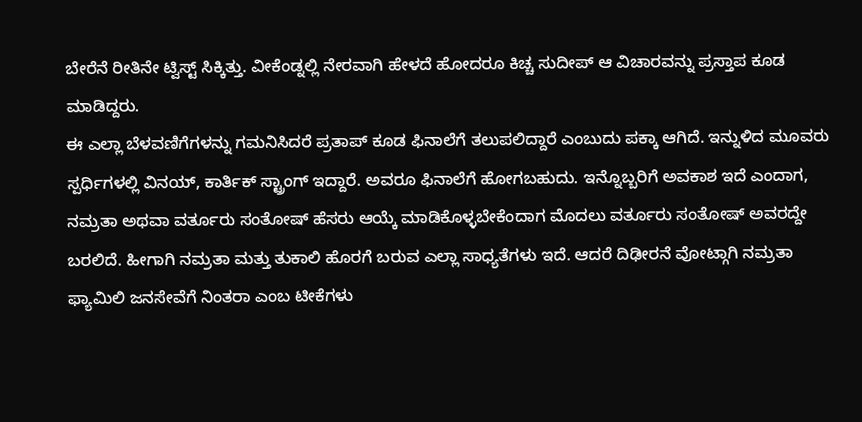ಬೇರೆನೆ ರೀತಿನೇ ಟ್ವಿಸ್ಟ್ ಸಿಕ್ಕಿತ್ತು. ವೀಕೆಂಡ್ನಲ್ಲಿ ನೇರವಾಗಿ ಹೇಳದೆ ಹೋದರೂ ಕಿಚ್ಚ ಸುದೀಪ್ ಆ ವಿಚಾರವನ್ನು ಪ್ರಸ್ತಾಪ ಕೂಡ ಮಾಡಿದ್ದರು.
ಈ ಎಲ್ಲಾ ಬೆಳವಣಿಗೆಗಳನ್ನು ಗಮನಿಸಿದರೆ ಪ್ರತಾಪ್ ಕೂಡ ಫಿನಾಲೆಗೆ ತಲುಪಲಿದ್ದಾರೆ ಎಂಬುದು ಪಕ್ಕಾ ಆಗಿದೆ. ಇನ್ನುಳಿದ ಮೂವರು ಸ್ಪರ್ಧಿಗಳಲ್ಲಿ ವಿನಯ್, ಕಾರ್ತಿಕ್ ಸ್ಟ್ರಾಂಗ್ ಇದ್ದಾರೆ. ಅವರೂ ಫಿನಾಲೆಗೆ ಹೋಗಬಹುದು. ಇನ್ನೊಬ್ಬರಿಗೆ ಅವಕಾಶ ಇದೆ ಎಂದಾಗ, ನಮ್ರತಾ ಅಥವಾ ವರ್ತೂರು ಸಂತೋಷ್ ಹೆಸರು ಆಯ್ಕೆ ಮಾಡಿಕೊಳ್ಳಬೇಕೆಂದಾಗ ಮೊದಲು ವರ್ತೂರು ಸಂತೋಷ್ ಅವರದ್ದೇ ಬರಲಿದೆ. ಹೀಗಾಗಿ ನಮ್ರತಾ ಮತ್ತು ತುಕಾಲಿ ಹೊರಗೆ ಬರುವ ಎಲ್ಲಾ ಸಾಧ್ಯತೆಗಳು ಇದೆ. ಆದರೆ ದಿಢೀರನೆ ವೋಟ್ಗಾಗಿ ನಮ್ರತಾ ಫ್ಯಾಮಿಲಿ ಜನಸೇವೆಗೆ ನಿಂತರಾ ಎಂಬ ಟೀಕೆಗಳು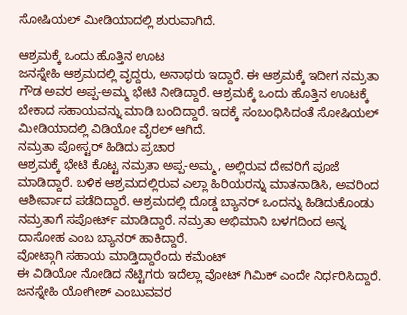ಸೋಷಿಯಲ್ ಮೀಡಿಯಾದಲ್ಲಿ ಶುರುವಾಗಿದೆ.

ಆಶ್ರಮಕ್ಕೆ ಒಂದು ಹೊತ್ತಿನ ಊಟ
ಜನಸ್ನೇಹಿ ಆಶ್ರಮದಲ್ಲಿ ವೃದ್ದರು, ಅನಾಥರು ಇದ್ದಾರೆ. ಈ ಆಶ್ರಮಕ್ಕೆ ಇದೀಗ ನಮ್ರತಾ ಗೌಡ ಅವರ ಅಪ್ಪ-ಅಮ್ಮ ಭೇಟಿ ನೀಡಿದ್ದಾರೆ. ಆಶ್ರಮಕ್ಕೆ ಒಂದು ಹೊತ್ತಿನ ಊಟಕ್ಕೆ ಬೇಕಾದ ಸಹಾಯವನ್ನು ಮಾಡಿ ಬಂದಿದ್ದಾರೆ. ಇದಕ್ಕೆ ಸಂಬಂಧಿಸಿದಂತೆ ಸೋಷಿಯಲ್ ಮೀಡಿಯಾದಲ್ಲಿ ವಿಡಿಯೋ ವೈರಲ್ ಆಗಿದೆ.
ನಮ್ರತಾ ಪೋಸ್ಟರ್ ಹಿಡಿದು ಪ್ರಚಾರ
ಆಶ್ರಮಕ್ಕೆ ಭೇಟಿ ಕೊಟ್ಟ ನಮ್ರತಾ ಅಪ್ಪ-ಅಮ್ಮ, ಅಲ್ಲಿರುವ ದೇವರಿಗೆ ಪೂಜೆ ಮಾಡಿದ್ದಾರೆ. ಬಳಿಕ ಆಶ್ರಮದಲ್ಲಿರುವ ಎಲ್ಲಾ ಹಿರಿಯರನ್ನು ಮಾತನಾಡಿಸಿ, ಅವರಿಂದ ಆಶೀರ್ವಾದ ಪಡೆದಿದ್ದಾರೆ. ಆಶ್ರಮದಲ್ಲಿ ದೊಡ್ಡ ಬ್ಯಾನರ್ ಒಂದನ್ನು ಹಿಡಿದುಕೊಂಡು ನಮ್ರತಾಗೆ ಸಪೋರ್ಟ್ ಮಾಡಿದ್ದಾರೆ. ನಮ್ರತಾ ಅಭಿಮಾನಿ ಬಳಗದಿಂದ ಅನ್ನ ದಾಸೋಹ ಎಂಬ ಬ್ಯಾನರ್ ಹಾಕಿದ್ದಾರೆ.
ವೋಟ್ಗಾಗಿ ಸಹಾಯ ಮಾಡ್ತಿದ್ದಾರೆಂದು ಕಮೆಂಟ್
ಈ ವಿಡಿಯೋ ನೋಡಿದ ನೆಟ್ಟಿಗರು ಇದೆಲ್ಲಾ ವೋಟ್ ಗಿಮಿಕ್ ಎಂದೇ ನಿರ್ಧರಿಸಿದ್ದಾರೆ. ಜನಸ್ನೇಹಿ ಯೋಗೀಶ್ ಎಂಬುವವರ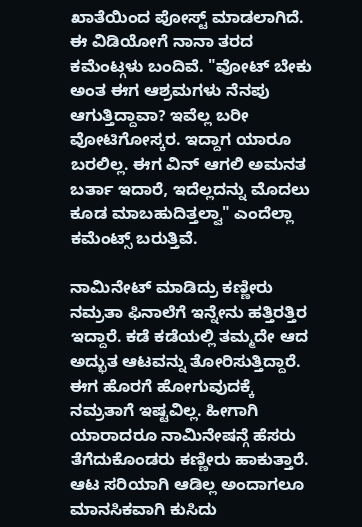ಖಾತೆಯಿಂದ ಪೋಸ್ಟ್ ಮಾಡಲಾಗಿದೆ. ಈ ವಿಡಿಯೋಗೆ ನಾನಾ ತರದ ಕಮೆಂಟ್ಗಳು ಬಂದಿವೆ. "ವೋಟ್ ಬೇಕು ಅಂತ ಈಗ ಆಶ್ರಮಗಳು ನೆನಪು ಆಗುತ್ತಿದ್ದಾವಾ? ಇವೆಲ್ಲ ಬರೀ ವೋಟಿಗೋಸ್ಕರ. ಇದ್ದಾಗ ಯಾರೂ ಬರಲಿಲ್ಲ. ಈಗ ವಿನ್ ಆಗಲಿ ಅಮನತ ಬರ್ತಾ ಇದಾರೆ, ಇದೆಲ್ಲದನ್ನು ಮೊದಲು ಕೂಡ ಮಾಬಹುದಿತ್ತಲ್ವಾ" ಎಂದೆಲ್ಲಾ ಕಮೆಂಟ್ಸ್ ಬರುತ್ತಿವೆ.

ನಾಮಿನೇಟ್ ಮಾಡಿದ್ರು ಕಣ್ಣೀರು
ನಮ್ರತಾ ಫಿನಾಲೆಗೆ ಇನ್ನೇನು ಹತ್ತಿರತ್ತಿರ ಇದ್ದಾರೆ. ಕಡೆ ಕಡೆಯಲ್ಲಿ ತಮ್ಮದೇ ಆದ ಅದ್ಭುತ ಆಟವನ್ನು ತೋರಿಸುತ್ತಿದ್ದಾರೆ. ಈಗ ಹೊರಗೆ ಹೋಗುವುದಕ್ಕೆ ನಮ್ರತಾಗೆ ಇಷ್ಟವಿಲ್ಲ. ಹೀಗಾಗಿ ಯಾರಾದರೂ ನಾಮಿನೇಷನ್ಗೆ ಹೆಸರು ತೆಗೆದುಕೊಂಡರು ಕಣ್ಣೀರು ಹಾಕುತ್ತಾರೆ. ಆಟ ಸರಿಯಾಗಿ ಆಡಿಲ್ಲ ಅಂದಾಗಲೂ ಮಾನಸಿಕವಾಗಿ ಕುಸಿದು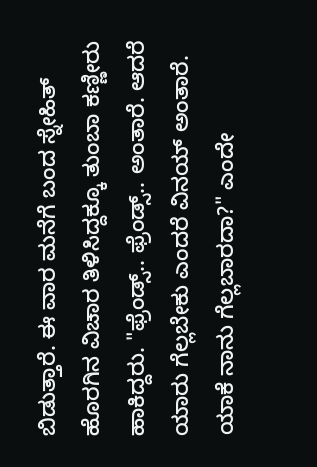ಬಿಡುತ್ತಾರೆ. ಈ ವಾರ ಮನೆಗೆ ಬಂದ ಸ್ನೇಹಿತ್ ಹೊರಗಿನ ವಿಚಾರ ತಿಳಿಸಿದ್ದಕ್ಕೂ ತುಂಬಾ ಕಣ್ಣೀರು ಹಾಕಿದ್ದರು. "ಫ್ರೆಂಡ್ಸ್.. ಫ್ರೆಂಡ್ಸ್.. ಅಂತಾರೆ. ಆದರೆ ಯಾರು ಗೆಲ್ಲಬೇಕು ಎಂದರೆ ವಿನಯ್ ಅಂತಾರೆ. ಯಾಕೆ ನಾನು ಗೆಲ್ಲಬಾರದಾ?" ಎಂದೇ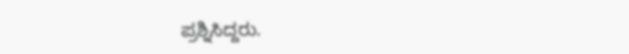ಪ್ರಶ್ನಿಸಿದ್ದರು.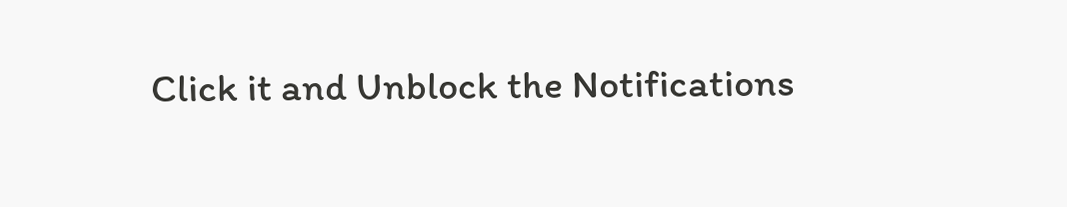Click it and Unblock the Notifications